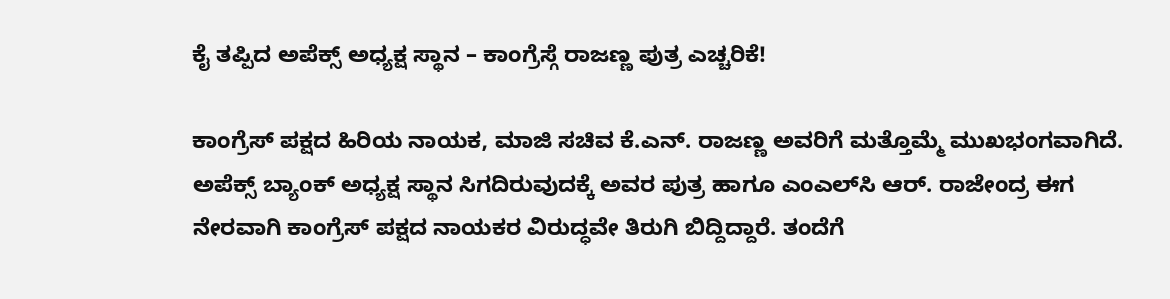ಕೈ ತಪ್ಪಿದ ಅಪೆಕ್ಸ್ ಅಧ್ಯಕ್ಷ ಸ್ಥಾನ – ಕಾಂಗ್ರೆಸ್ಗೆ ರಾಜಣ್ಣ ಪುತ್ರ ಎಚ್ಚರಿಕೆ!

ಕಾಂಗ್ರೆಸ್ ಪಕ್ಷದ ಹಿರಿಯ ನಾಯಕ, ಮಾಜಿ ಸಚಿವ ಕೆ.ಎನ್. ರಾಜಣ್ಣ ಅವರಿಗೆ ಮತ್ತೊಮ್ಮೆ ಮುಖಭಂಗವಾಗಿದೆ. ಅಪೆಕ್ಸ್ ಬ್ಯಾಂಕ್ ಅಧ್ಯಕ್ಷ ಸ್ಥಾನ ಸಿಗದಿರುವುದಕ್ಕೆ ಅವರ ಪುತ್ರ ಹಾಗೂ ಎಂಎಲ್‌ಸಿ ಆರ್. ರಾಜೇಂದ್ರ ಈಗ ನೇರವಾಗಿ ಕಾಂಗ್ರೆಸ್ ಪಕ್ಷದ ನಾಯಕರ ವಿರುದ್ಧವೇ ತಿರುಗಿ ಬಿದ್ದಿದ್ದಾರೆ. ತಂದೆಗೆ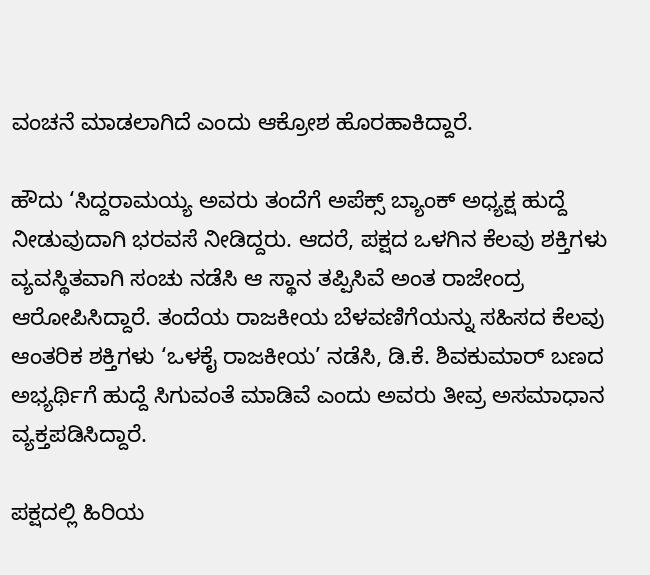ವಂಚನೆ ಮಾಡಲಾಗಿದೆ ಎಂದು ಆಕ್ರೋಶ ಹೊರಹಾಕಿದ್ದಾರೆ.

ಹೌದು ‘ಸಿದ್ದರಾಮಯ್ಯ ಅವರು ತಂದೆಗೆ ಅಪೆಕ್ಸ್ ಬ್ಯಾಂಕ್ ಅಧ್ಯಕ್ಷ ಹುದ್ದೆ ನೀಡುವುದಾಗಿ ಭರವಸೆ ನೀಡಿದ್ದರು. ಆದರೆ, ಪಕ್ಷದ ಒಳಗಿನ ಕೆಲವು ಶಕ್ತಿಗಳು ವ್ಯವಸ್ಥಿತವಾಗಿ ಸಂಚು ನಡೆಸಿ ಆ ಸ್ಥಾನ ತಪ್ಪಿಸಿವೆ ಅಂತ ರಾಜೇಂದ್ರ ಆರೋಪಿಸಿದ್ದಾರೆ. ತಂದೆಯ ರಾಜಕೀಯ ಬೆಳವಣಿಗೆಯನ್ನು ಸಹಿಸದ ಕೆಲವು ಆಂತರಿಕ ಶಕ್ತಿಗಳು ‘ಒಳಕೈ ರಾಜಕೀಯ’ ನಡೆಸಿ, ಡಿ.ಕೆ. ಶಿವಕುಮಾರ್ ಬಣದ ಅಭ್ಯರ್ಥಿಗೆ ಹುದ್ದೆ ಸಿಗುವಂತೆ ಮಾಡಿವೆ ಎಂದು ಅವರು ತೀವ್ರ ಅಸಮಾಧಾನ ವ್ಯಕ್ತಪಡಿಸಿದ್ದಾರೆ.

ಪಕ್ಷದಲ್ಲಿ ಹಿರಿಯ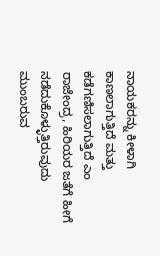ನಾಯಕರನ್ನು ಕೀಳಾಗಿ ಕಾಣಲಾಗುತ್ತಿದೆ ಮತ್ತು ಕಡೆಗಣಿಸಲಾಗುತ್ತಿದೆ ಎಂ ರಾಜೇಂದ್ರ, ಹಿರಿಯರ ಜತೆಗೆ ಹೀಗೆ ನಡೆದುಕೊಳ್ಳುತ್ತಿರುವುದು ಮುಂಬರುವ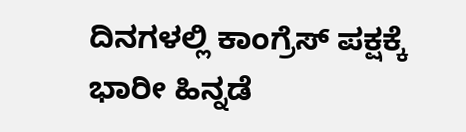ದಿನಗಳಲ್ಲಿ ಕಾಂಗ್ರೆಸ್ ಪಕ್ಷಕ್ಕೆ ಭಾರೀ ಹಿನ್ನಡೆ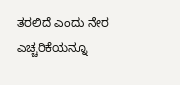ತರಲಿದೆ ಎಂದು ನೇರ ಎಚ್ಚರಿಕೆಯನ್ನೂ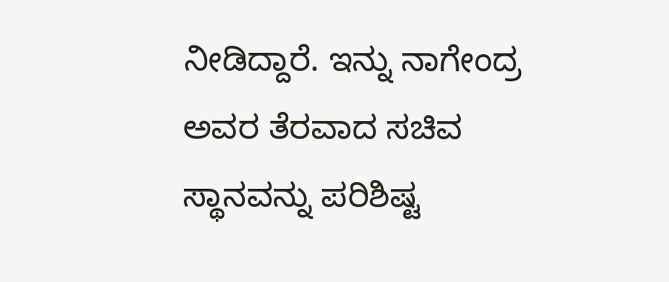ನೀಡಿದ್ದಾರೆ. ಇನ್ನು ನಾಗೇಂದ್ರ ಅವರ ತೆರವಾದ ಸಚಿವ ಸ್ಥಾನವನ್ನು ಪರಿಶಿಷ್ಟ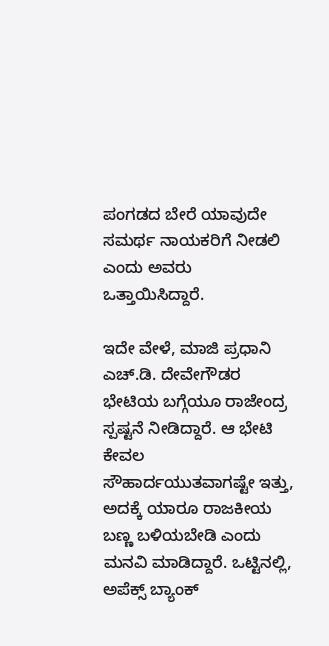ಪಂಗಡದ ಬೇರೆ ಯಾವುದೇ ಸಮರ್ಥ ನಾಯಕರಿಗೆ ನೀಡಲಿ ಎಂದು ಅವರು ಒತ್ತಾಯಿಸಿದ್ದಾರೆ.

ಇದೇ ವೇಳೆ, ಮಾಜಿ ಪ್ರಧಾನಿ ಎಚ್.ಡಿ. ದೇವೇಗೌಡರ ಭೇಟಿಯ ಬಗ್ಗೆಯೂ ರಾಜೇಂದ್ರ ಸ್ಪಷ್ಟನೆ ನೀಡಿದ್ದಾರೆ. ಆ ಭೇಟಿ ಕೇವಲ ಸೌಹಾರ್ದಯುತವಾಗಷ್ಟೇ ಇತ್ತು, ಅದಕ್ಕೆ ಯಾರೂ ರಾಜಕೀಯ ಬಣ್ಣ ಬಳಿಯಬೇಡಿ ಎಂದು ಮನವಿ ಮಾಡಿದ್ದಾರೆ. ಒಟ್ಟಿನಲ್ಲಿ, ಅಪೆಕ್ಸ್ ಬ್ಯಾಂಕ್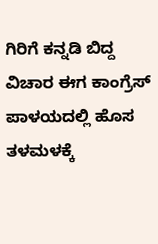ಗಿರಿಗೆ ಕನ್ನಡಿ ಬಿದ್ದ ವಿಚಾರ ಈಗ ಕಾಂಗ್ರೆಸ್ ಪಾಳಯದಲ್ಲಿ ಹೊಸ ತಳಮಳಕ್ಕೆ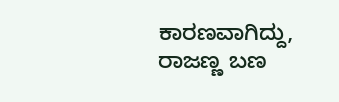ಕಾರಣವಾಗಿದ್ದು, ರಾಜಣ್ಣ ಬಣ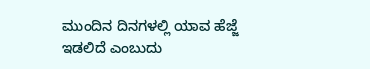ಮುಂದಿನ ದಿನಗಳಲ್ಲಿ ಯಾವ ಹೆಜ್ಜೆ ಇಡಲಿದೆ ಎಂಬುದು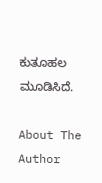ಕುತೂಹಲ ಮೂಡಿಸಿದೆ.

About The Author